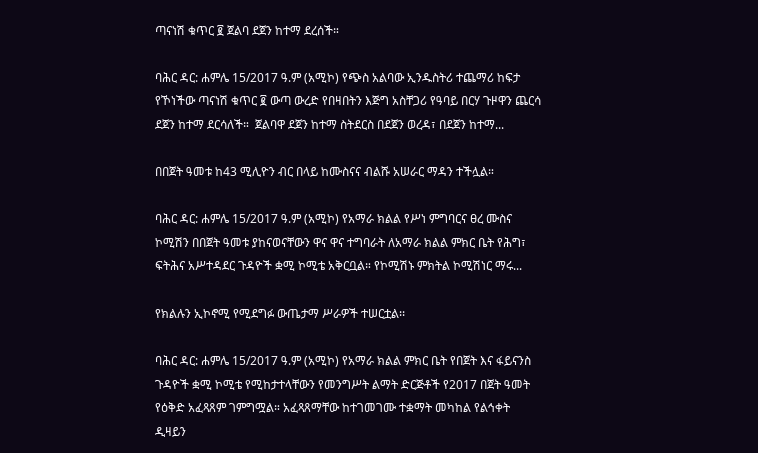ጣናነሽ ቁጥር ፪ ጀልባ ደጀን ከተማ ደረሰች።

ባሕር ዳር: ሐምሌ 15/2017 ዓ.ም (አሚኮ) የጭስ አልባው ኢንዱስትሪ ተጨማሪ ከፍታ የኾነችው ጣናነሽ ቁጥር ፪ ውጣ ውረድ የበዛበትን እጅግ አስቸጋሪ የዓባይ በርሃ ጉዞዋን ጨርሳ ደጀን ከተማ ደርሳለች።  ጀልባዋ ደጀን ከተማ ስትደርስ በደጀን ወረዳ፣ በደጀን ከተማ...

በበጀት ዓመቱ ከ43 ሚሊዮን ብር በላይ ከሙስናና ብልሹ አሠራር ማዳን ተችሏል።

ባሕር ዳር: ሐምሌ 15/2017 ዓ.ም (አሚኮ) የአማራ ክልል የሥነ ምግባርና ፀረ ሙስና ኮሚሽን በበጀት ዓመቱ ያከናወናቸውን ዋና ዋና ተግባራት ለአማራ ክልል ምክር ቤት የሕግ፣ ፍትሕና አሥተዳደር ጉዳዮች ቋሚ ኮሚቴ አቅርቧል። የኮሚሽኑ ምክትል ኮሚሽነር ማሩ...

የክልሉን ኢኮኖሚ የሚደግፉ ውጤታማ ሥራዎች ተሠርቷል፡፡

ባሕር ዳር: ሐምሌ 15/2017 ዓ.ም (አሚኮ) የአማራ ክልል ምክር ቤት የበጀት እና ፋይናንስ ጉዳዮች ቋሚ ኮሚቴ የሚከታተላቸውን የመንግሥት ልማት ድርጅቶች የ2017 በጀት ዓመት የዕቅድ አፈጻጸም ገምግሟል። አፈጻጸማቸው ከተገመገሙ ተቋማት መካከል የልኅቀት ዲዛይን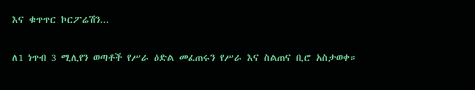እና ቁጥጥር ኮርፖሬሽን...

ለ1 ነጥብ 3 ሚሊየን ወጣቶች የሥራ ዕድል መፈጠሩን የሥራ እና ስልጠና ቢሮ አስታወቀ።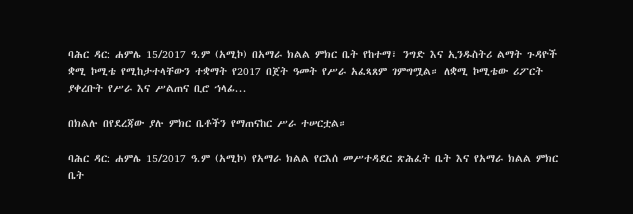ባሕር ዳር: ሐምሌ 15/2017 ዓ.ም (አሚኮ) በአማራ ክልል ምክር ቤት የከተማ፣ ንግድ እና ኢንዱስትሪ ልማት ጉዳዮች ቋሚ ኮሚቴ የሚከታተላቸውን ተቋማት የ2017 በጀት ዓመት የሥራ አፈጻጸም ገምግሟል። ለቋሚ ኮሚቴው ሪፖርት ያቀረቡት የሥራ እና ሥልጠና ቢሮ ኀላፊ...

በክልሉ በየደረጃው ያሉ ምክር ቤቶችን የማጠናከር ሥራ ተሠርቷል።

ባሕር ዳር: ሐምሌ 15/2017 ዓ.ም (አሚኮ) የአማራ ክልል የርእሰ መሥተዳደር ጽሕፈት ቤት እና የአማራ ክልል ምክር ቤት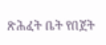ጽሕፈት ቤት የበጀት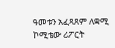ዓመቱን አፈጻጸም ለቋሚ ኮሚቴው ሪፖርት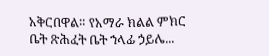አቅርበዋል። የአማራ ክልል ምክር ቤት ጽሕፈት ቤት ኀላፊ ኃይሌ...